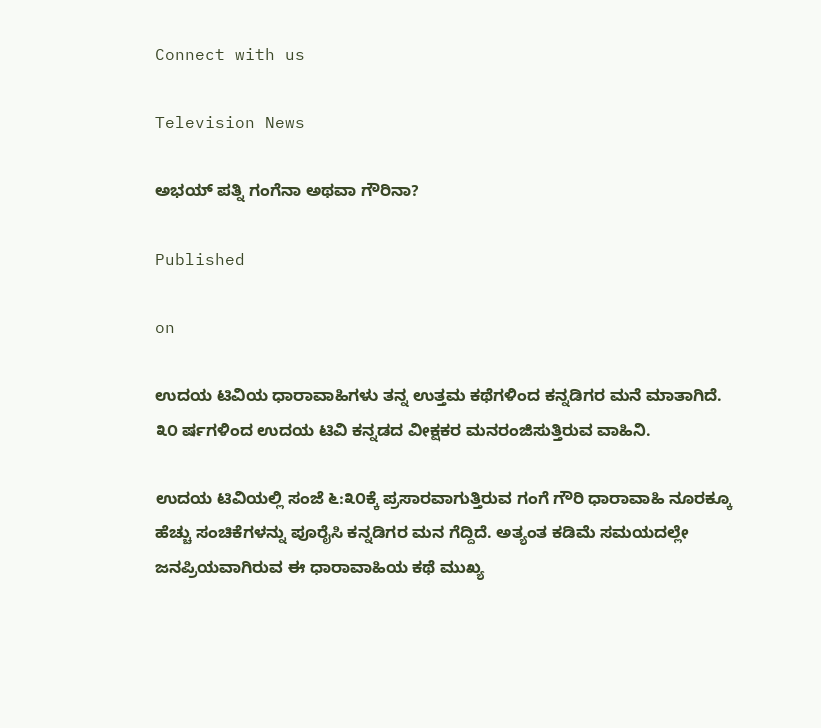Connect with us

Television News

ಅಭಯ್ ಪತ್ನಿ ಗಂಗೆನಾ ಅಥವಾ ಗೌರಿನಾ?

Published

on

ಉದಯ ಟಿವಿಯ ಧಾರಾವಾಹಿಗಳು ತನ್ನ ಉತ್ತಮ ಕಥೆಗಳಿಂದ ಕನ್ನಡಿಗರ ಮನೆ ಮಾತಾಗಿದೆ. ೩೦ ರ್ಷಗಳಿಂದ ಉದಯ ಟಿವಿ ಕನ್ನಡದ ವೀಕ್ಷಕರ ಮನರಂಜಿಸುತ್ತಿರುವ ವಾಹಿನಿ.

ಉದಯ ಟಿವಿಯಲ್ಲಿ ಸಂಜೆ ೬:೩೦ಕ್ಕೆ ಪ್ರಸಾರವಾಗುತ್ತಿರುವ ಗಂಗೆ ಗೌರಿ ಧಾರಾವಾಹಿ ನೂರಕ್ಕೂ ಹೆಚ್ಚು ಸಂಚಿಕೆಗಳನ್ನು ಪೂರೈಸಿ ಕನ್ನಡಿಗರ ಮನ ಗೆದ್ದಿದೆ. ಅತ್ಯಂತ ಕಡಿಮೆ ಸಮಯದಲ್ಲೇ ಜನಪ್ರಿಯವಾಗಿರುವ ಈ ಧಾರಾವಾಹಿಯ ಕಥೆ ಮುಖ್ಯ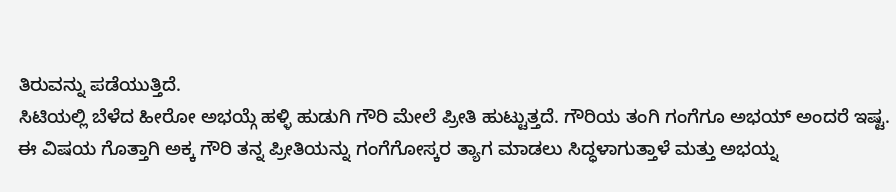ತಿರುವನ್ನು ಪಡೆಯುತ್ತಿದೆ.
ಸಿಟಿಯಲ್ಲಿ ಬೆಳೆದ ಹೀರೋ ಅಭಯ್ಗೆ ಹಳ್ಳಿ ಹುಡುಗಿ ಗೌರಿ ಮೇಲೆ ಪ್ರೀತಿ ಹುಟ್ಟುತ್ತದೆ. ಗೌರಿಯ ತಂಗಿ ಗಂಗೆಗೂ ಅಭಯ್ ಅಂದರೆ ಇಷ್ಟ. ಈ ವಿಷಯ ಗೊತ್ತಾಗಿ ಅಕ್ಕ ಗೌರಿ ತನ್ನ ಪ್ರೀತಿಯನ್ನು ಗಂಗೆಗೋಸ್ಕರ ತ್ಯಾಗ ಮಾಡಲು ಸಿದ್ಧಳಾಗುತ್ತಾಳೆ ಮತ್ತು ಅಭಯ್ನ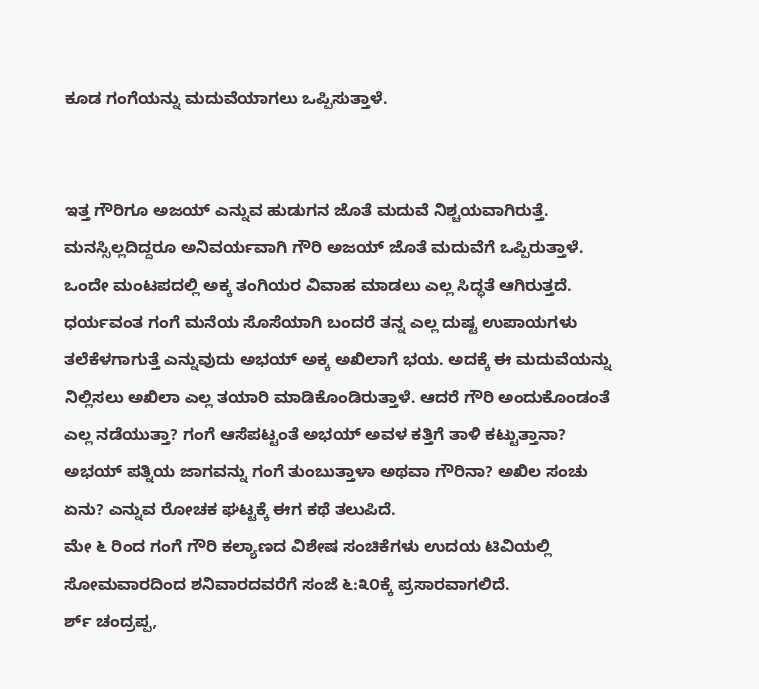ಕೂಡ ಗಂಗೆಯನ್ನು ಮದುವೆಯಾಗಲು ಒಪ್ಪಿಸುತ್ತಾಳೆ.


ಇತ್ತ ಗೌರಿಗೂ ಅಜಯ್ ಎನ್ನುವ ಹುಡುಗನ ಜೊತೆ ಮದುವೆ ನಿಶ್ಚಯವಾಗಿರುತ್ತೆ. ಮನಸ್ಸಿಲ್ಲದಿದ್ದರೂ ಅನಿವರ್ಯವಾಗಿ ಗೌರಿ ಅಜಯ್ ಜೊತೆ ಮದುವೆಗೆ ಒಪ್ಪಿರುತ್ತಾಳೆ. ಒಂದೇ ಮಂಟಪದಲ್ಲಿ ಅಕ್ಕ ತಂಗಿಯರ ವಿವಾಹ ಮಾಡಲು ಎಲ್ಲ ಸಿದ್ಧತೆ ಆಗಿರುತ್ತದೆ. ಧರ್ಯವಂತ ಗಂಗೆ ಮನೆಯ ಸೊಸೆಯಾಗಿ ಬಂದರೆ ತನ್ನ ಎಲ್ಲ ದುಷ್ಟ ಉಪಾಯಗಳು ತಲೆಕೆಳಗಾಗುತ್ತೆ ಎನ್ನುವುದು ಅಭಯ್ ಅಕ್ಕ ಅಖಿಲಾಗೆ ಭಯ. ಅದಕ್ಕೆ ಈ ಮದುವೆಯನ್ನು ನಿಲ್ಲಿಸಲು ಅಖಿಲಾ ಎಲ್ಲ ತಯಾರಿ ಮಾಡಿಕೊಂಡಿರುತ್ತಾಳೆ. ಆದರೆ ಗೌರಿ ಅಂದುಕೊಂಡಂತೆ ಎಲ್ಲ ನಡೆಯುತ್ತಾ? ಗಂಗೆ ಆಸೆಪಟ್ಟಂತೆ ಅಭಯ್ ಅವಳ ಕತ್ತಿಗೆ ತಾಳಿ ಕಟ್ಟುತ್ತಾನಾ? ಅಭಯ್ ಪತ್ನಿಯ ಜಾಗವನ್ನು ಗಂಗೆ ತುಂಬುತ್ತಾಳಾ ಅಥವಾ ಗೌರಿನಾ? ಅಖಿಲ ಸಂಚು ಏನು? ಎನ್ನುವ ರೋಚಕ ಘಟ್ಟಕ್ಕೆ ಈಗ ಕಥೆ ತಲುಪಿದೆ.
ಮೇ ೬ ರಿಂದ ಗಂಗೆ ಗೌರಿ ಕಲ್ಯಾಣದ ವಿಶೇಷ ಸಂಚಿಕೆಗಳು ಉದಯ ಟಿವಿಯಲ್ಲಿ ಸೋಮವಾರದಿಂದ ಶನಿವಾರದವರೆಗೆ ಸಂಜೆ ೬:೩೦ಕ್ಕೆ ಪ್ರಸಾರವಾಗಲಿದೆ.
ರ್ಶ್ ಚಂದ್ರಪ್ಪ,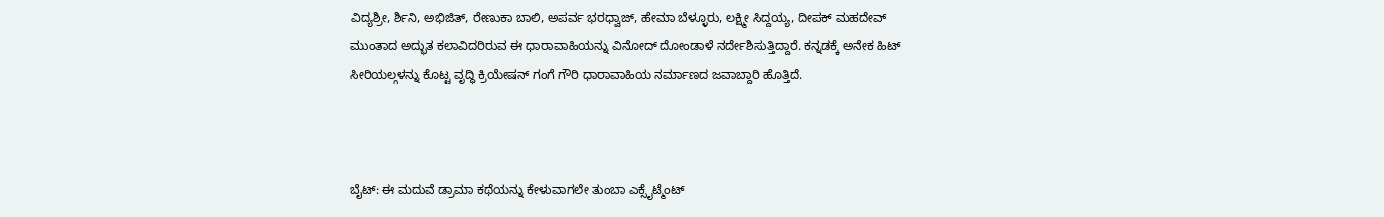ವಿದ್ಯಶ್ರೀ, ರ್ಶಿನಿ, ಅಭಿಜಿತ್, ರೇಣುಕಾ ಬಾಲಿ, ಅಪರ್ವ ಭರಧ್ವಾಜ್, ಹೇಮಾ ಬೆಳ್ಳೂರು, ಲಕ್ಷ್ಮೀ ಸಿದ್ದಯ್ಯ, ದೀಪಕ್ ಮಹದೇವ್ ಮುಂತಾದ ಅದ್ಭುತ ಕಲಾವಿದರಿರುವ ಈ ಧಾರಾವಾಹಿಯನ್ನು ವಿನೋದ್ ದೋಂಡಾಳೆ ನರ್ದೇಶಿಸುತ್ತಿದ್ದಾರೆ. ಕನ್ನಡಕ್ಕೆ ಅನೇಕ ಹಿಟ್ ಸೀರಿಯಲ್ಗಳನ್ನು ಕೊಟ್ಟ ವೃದ್ಧಿ ಕ್ರಿಯೇಷನ್ ಗಂಗೆ ಗೌರಿ ಧಾರಾವಾಹಿಯ ನರ್ಮಾಣದ ಜವಾಬ್ದಾರಿ ಹೊತ್ತಿದೆ.



ಬೈಟ್: ಈ ಮದುವೆ ಡ್ರಾಮಾ ಕಥೆಯನ್ನು ಕೇಳುವಾಗಲೇ ತುಂಬಾ ಎಕ್ಸೈಟ್ಮೆಂಟ್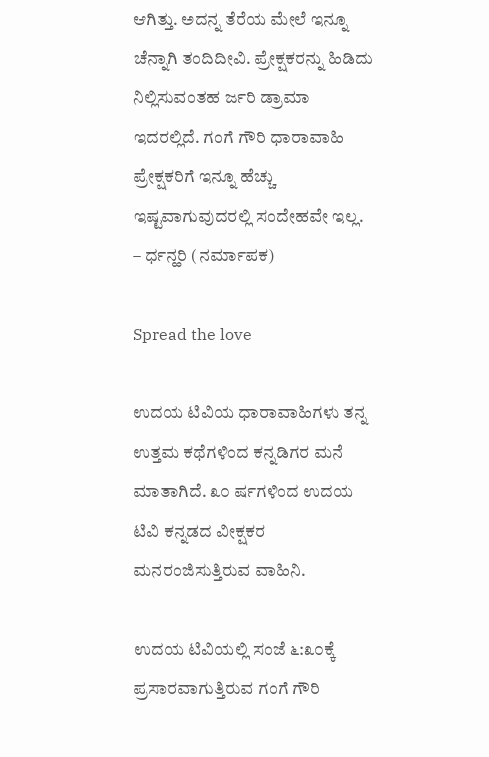ಆಗಿತ್ತು. ಅದನ್ನ ತೆರೆಯ ಮೇಲೆ ಇನ್ನೂ ಚೆನ್ನಾಗಿ ತಂದಿದೀವಿ. ಪ್ರೇಕ್ಷಕರನ್ನು ಹಿಡಿದು ನಿಲ್ಲಿಸುವಂತಹ ರ್ಜರಿ ಡ್ರಾಮಾ ಇದರಲ್ಲಿದೆ. ಗಂಗೆ ಗೌರಿ ಧಾರಾವಾಹಿ ಪ್ರೇಕ್ಷಕರಿಗೆ ಇನ್ನೂ ಹೆಚ್ಚು ಇಷ್ಟವಾಗುವುದರಲ್ಲಿ ಸಂದೇಹವೇ ಇಲ್ಲ. – ರ್ಧನ್ಹರಿ (ನರ್ಮಾಪಕ)

Spread the love

ಉದಯ ಟಿವಿಯ ಧಾರಾವಾಹಿಗಳು ತನ್ನ ಉತ್ತಮ ಕಥೆಗಳಿಂದ ಕನ್ನಡಿಗರ ಮನೆ ಮಾತಾಗಿದೆ. ೩೦ ರ್ಷಗಳಿಂದ ಉದಯ ಟಿವಿ ಕನ್ನಡದ ವೀಕ್ಷಕರ ಮನರಂಜಿಸುತ್ತಿರುವ ವಾಹಿನಿ.

ಉದಯ ಟಿವಿಯಲ್ಲಿ ಸಂಜೆ ೬:೩೦ಕ್ಕೆ ಪ್ರಸಾರವಾಗುತ್ತಿರುವ ಗಂಗೆ ಗೌರಿ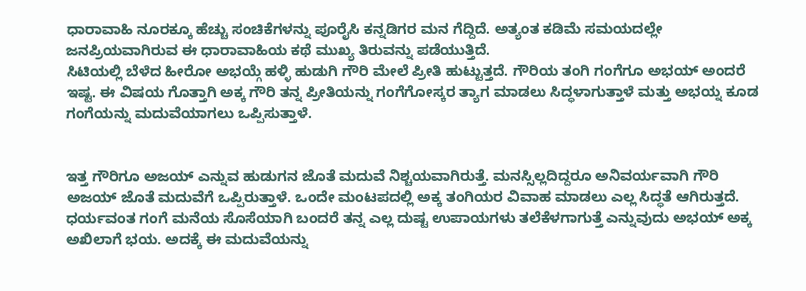ಧಾರಾವಾಹಿ ನೂರಕ್ಕೂ ಹೆಚ್ಚು ಸಂಚಿಕೆಗಳನ್ನು ಪೂರೈಸಿ ಕನ್ನಡಿಗರ ಮನ ಗೆದ್ದಿದೆ. ಅತ್ಯಂತ ಕಡಿಮೆ ಸಮಯದಲ್ಲೇ ಜನಪ್ರಿಯವಾಗಿರುವ ಈ ಧಾರಾವಾಹಿಯ ಕಥೆ ಮುಖ್ಯ ತಿರುವನ್ನು ಪಡೆಯುತ್ತಿದೆ.
ಸಿಟಿಯಲ್ಲಿ ಬೆಳೆದ ಹೀರೋ ಅಭಯ್ಗೆ ಹಳ್ಳಿ ಹುಡುಗಿ ಗೌರಿ ಮೇಲೆ ಪ್ರೀತಿ ಹುಟ್ಟುತ್ತದೆ. ಗೌರಿಯ ತಂಗಿ ಗಂಗೆಗೂ ಅಭಯ್ ಅಂದರೆ ಇಷ್ಟ. ಈ ವಿಷಯ ಗೊತ್ತಾಗಿ ಅಕ್ಕ ಗೌರಿ ತನ್ನ ಪ್ರೀತಿಯನ್ನು ಗಂಗೆಗೋಸ್ಕರ ತ್ಯಾಗ ಮಾಡಲು ಸಿದ್ಧಳಾಗುತ್ತಾಳೆ ಮತ್ತು ಅಭಯ್ನ ಕೂಡ ಗಂಗೆಯನ್ನು ಮದುವೆಯಾಗಲು ಒಪ್ಪಿಸುತ್ತಾಳೆ.


ಇತ್ತ ಗೌರಿಗೂ ಅಜಯ್ ಎನ್ನುವ ಹುಡುಗನ ಜೊತೆ ಮದುವೆ ನಿಶ್ಚಯವಾಗಿರುತ್ತೆ. ಮನಸ್ಸಿಲ್ಲದಿದ್ದರೂ ಅನಿವರ್ಯವಾಗಿ ಗೌರಿ ಅಜಯ್ ಜೊತೆ ಮದುವೆಗೆ ಒಪ್ಪಿರುತ್ತಾಳೆ. ಒಂದೇ ಮಂಟಪದಲ್ಲಿ ಅಕ್ಕ ತಂಗಿಯರ ವಿವಾಹ ಮಾಡಲು ಎಲ್ಲ ಸಿದ್ಧತೆ ಆಗಿರುತ್ತದೆ. ಧರ್ಯವಂತ ಗಂಗೆ ಮನೆಯ ಸೊಸೆಯಾಗಿ ಬಂದರೆ ತನ್ನ ಎಲ್ಲ ದುಷ್ಟ ಉಪಾಯಗಳು ತಲೆಕೆಳಗಾಗುತ್ತೆ ಎನ್ನುವುದು ಅಭಯ್ ಅಕ್ಕ ಅಖಿಲಾಗೆ ಭಯ. ಅದಕ್ಕೆ ಈ ಮದುವೆಯನ್ನು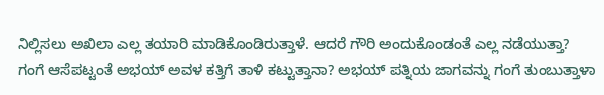ನಿಲ್ಲಿಸಲು ಅಖಿಲಾ ಎಲ್ಲ ತಯಾರಿ ಮಾಡಿಕೊಂಡಿರುತ್ತಾಳೆ. ಆದರೆ ಗೌರಿ ಅಂದುಕೊಂಡಂತೆ ಎಲ್ಲ ನಡೆಯುತ್ತಾ? ಗಂಗೆ ಆಸೆಪಟ್ಟಂತೆ ಅಭಯ್ ಅವಳ ಕತ್ತಿಗೆ ತಾಳಿ ಕಟ್ಟುತ್ತಾನಾ? ಅಭಯ್ ಪತ್ನಿಯ ಜಾಗವನ್ನು ಗಂಗೆ ತುಂಬುತ್ತಾಳಾ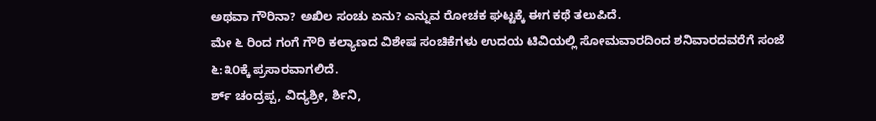ಅಥವಾ ಗೌರಿನಾ? ಅಖಿಲ ಸಂಚು ಏನು? ಎನ್ನುವ ರೋಚಕ ಘಟ್ಟಕ್ಕೆ ಈಗ ಕಥೆ ತಲುಪಿದೆ.
ಮೇ ೬ ರಿಂದ ಗಂಗೆ ಗೌರಿ ಕಲ್ಯಾಣದ ವಿಶೇಷ ಸಂಚಿಕೆಗಳು ಉದಯ ಟಿವಿಯಲ್ಲಿ ಸೋಮವಾರದಿಂದ ಶನಿವಾರದವರೆಗೆ ಸಂಜೆ ೬:೩೦ಕ್ಕೆ ಪ್ರಸಾರವಾಗಲಿದೆ.
ರ್ಶ್ ಚಂದ್ರಪ್ಪ, ವಿದ್ಯಶ್ರೀ, ರ್ಶಿನಿ,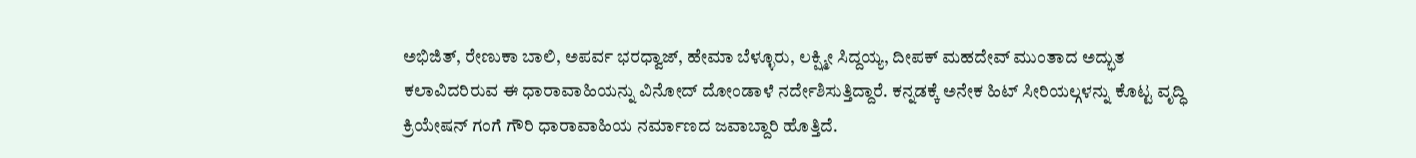ಅಭಿಜಿತ್, ರೇಣುಕಾ ಬಾಲಿ, ಅಪರ್ವ ಭರಧ್ವಾಜ್, ಹೇಮಾ ಬೆಳ್ಳೂರು, ಲಕ್ಷ್ಮೀ ಸಿದ್ದಯ್ಯ, ದೀಪಕ್ ಮಹದೇವ್ ಮುಂತಾದ ಅದ್ಭುತ ಕಲಾವಿದರಿರುವ ಈ ಧಾರಾವಾಹಿಯನ್ನು ವಿನೋದ್ ದೋಂಡಾಳೆ ನರ್ದೇಶಿಸುತ್ತಿದ್ದಾರೆ. ಕನ್ನಡಕ್ಕೆ ಅನೇಕ ಹಿಟ್ ಸೀರಿಯಲ್ಗಳನ್ನು ಕೊಟ್ಟ ವೃದ್ಧಿ ಕ್ರಿಯೇಷನ್ ಗಂಗೆ ಗೌರಿ ಧಾರಾವಾಹಿಯ ನರ್ಮಾಣದ ಜವಾಬ್ದಾರಿ ಹೊತ್ತಿದೆ.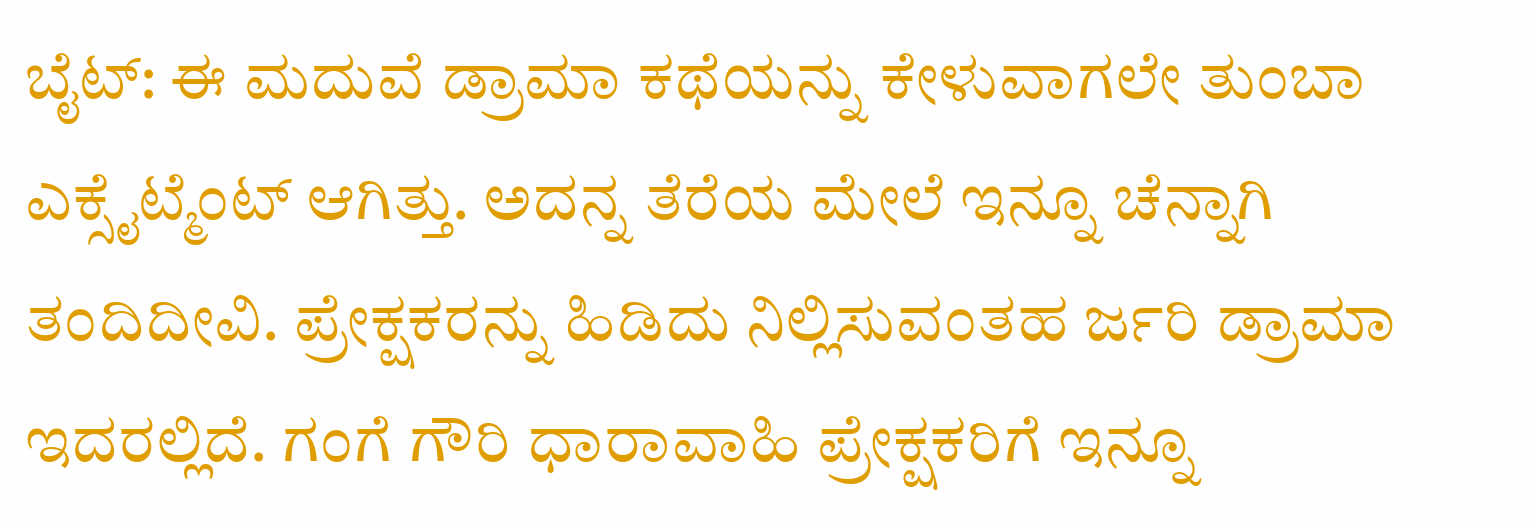ಬೈಟ್: ಈ ಮದುವೆ ಡ್ರಾಮಾ ಕಥೆಯನ್ನು ಕೇಳುವಾಗಲೇ ತುಂಬಾ ಎಕ್ಸೈಟ್ಮೆಂಟ್ ಆಗಿತ್ತು. ಅದನ್ನ ತೆರೆಯ ಮೇಲೆ ಇನ್ನೂ ಚೆನ್ನಾಗಿ ತಂದಿದೀವಿ. ಪ್ರೇಕ್ಷಕರನ್ನು ಹಿಡಿದು ನಿಲ್ಲಿಸುವಂತಹ ರ್ಜರಿ ಡ್ರಾಮಾ ಇದರಲ್ಲಿದೆ. ಗಂಗೆ ಗೌರಿ ಧಾರಾವಾಹಿ ಪ್ರೇಕ್ಷಕರಿಗೆ ಇನ್ನೂ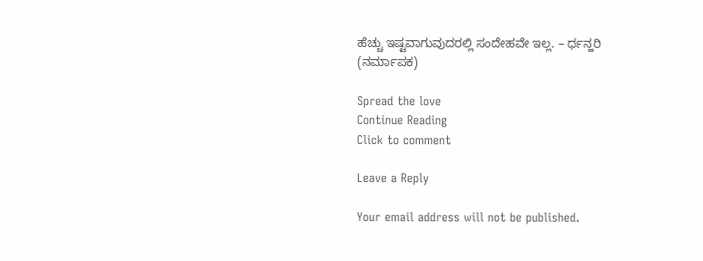ಹೆಚ್ಚು ಇಷ್ಟವಾಗುವುದರಲ್ಲಿ ಸಂದೇಹವೇ ಇಲ್ಲ. – ರ್ಧನ್ಹರಿ (ನರ್ಮಾಪಕ)

Spread the love
Continue Reading
Click to comment

Leave a Reply

Your email address will not be published.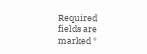Required fields are marked *